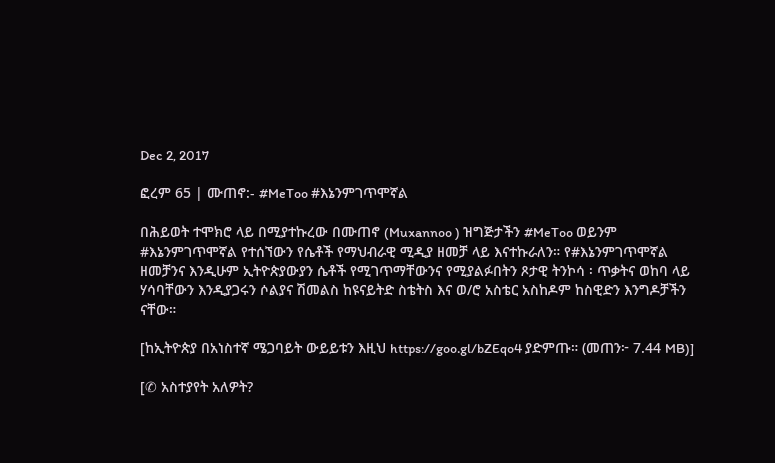Dec 2, 2017

ፎረም 65 | ሙጠኖ:- #MeToo #እኔንምገጥሞኛል

በሕይወት ተሞክሮ ላይ በሚያተኩረው በሙጠኖ (Muxannoo ) ዝግጅታችን #MeToo ወይንም #እኔንምገጥሞኛል የተሰኘውን የሴቶች የማህብራዊ ሚዲያ ዘመቻ ላይ እናተኩራለን። የ#እኔንምገጥሞኛል ዘመቻንና እንዲሁም ኢትዮጵያውያን ሴቶች የሚገጥማቸውንና የሚያልፉበትን ጾታዊ ትንኮሳ ፡ ጥቃትና ወከባ ላይ ሃሳባቸውን እንዲያጋሩን ሶልያና ሽመልስ ከዩናይትድ ስቴትስ እና ወ/ሮ አስቴር አስከዶም ከስዊድን እንግዶቻችን ናቸው።

[ከኢትዮጵያ በአነስተኛ ሜጋባይት ውይይቱን እዚህ https://goo.gl/bZEqo4 ያድምጡ። (መጠን፦ 7.44 MB)]

[✆ አስተያየት አለዎት?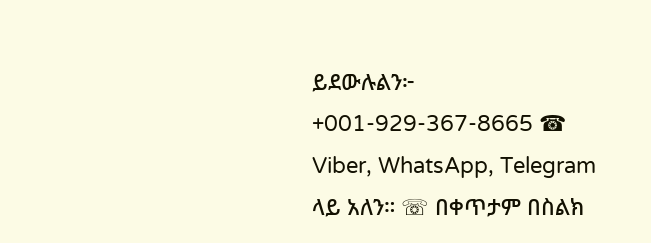ይደውሉልን፦ +001-929-367-8665 ☎ Viber, WhatsApp, Telegram ላይ አለን። ☏ በቀጥታም በስልክ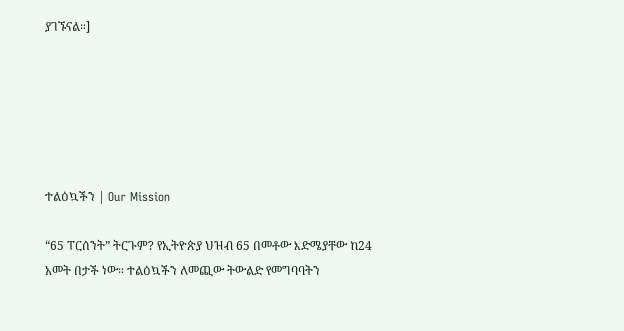ያገኙናል።]






ተልዕኳችን | Our Mission

“65 ፐርሰንት” ትርጉም? የኢትዮጵያ ህዝብ 65 በመቶው እድሜያቸው ከ24 አመት በታች ነው። ተልዕኳችን ለመጪው ትውልድ የመግባባትን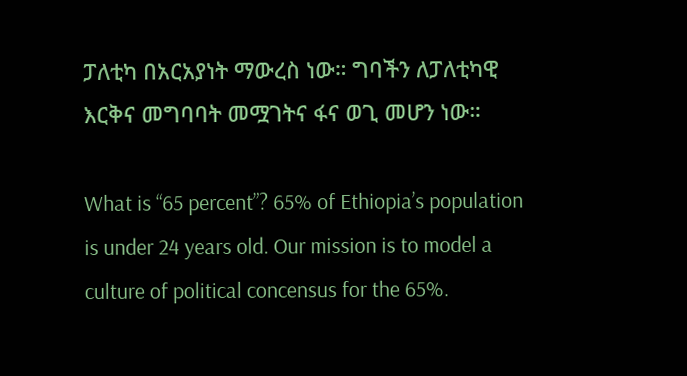ፓለቲካ በአርአያነት ማውረስ ነው። ግባችን ለፓለቲካዊ እርቅና መግባባት መሟገትና ፋና ወጊ መሆን ነው።

What is “65 percent”? 65% of Ethiopia’s population is under 24 years old. Our mission is to model a culture of political concensus for the 65%.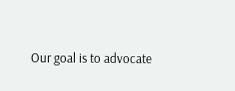Our goal is to advocate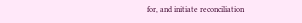for, and initiate reconciliation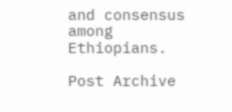and consensus among Ethiopians.

Post Archive